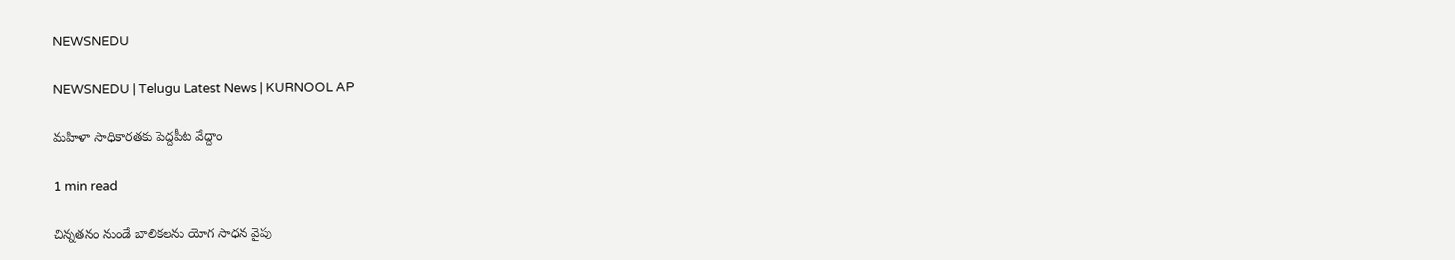NEWSNEDU

NEWSNEDU | Telugu Latest News | KURNOOL AP

మహిళా సాధికారతకు పెద్దపీట వేద్దాం

1 min read

చిన్నతనం నుండే బాలికలను యోగ సాధన వైపు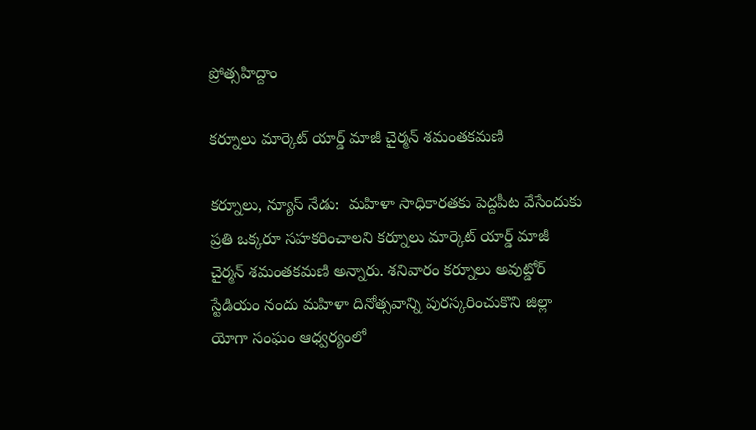ప్రోత్సహిద్దాం

కర్నూలు మార్కెట్ యార్డ్ మాజీ చైర్మన్ శమంతకమణి

కర్నూలు, న్యూస్ నేడు:  మహిళా సాధికారతకు పెద్దపీట వేసేందుకు ప్రతి ఒక్కరూ సహకరించాలని కర్నూలు మార్కెట్ యార్డ్ మాజీ చైర్మన్ శమంతకమణి అన్నారు. శనివారం కర్నూలు అవుట్డోర్ స్టేడియం నందు మహిళా దినోత్సవాన్ని పురస్కరించుకొని జిల్లా యోగా సంఘం ఆధ్వర్యంలో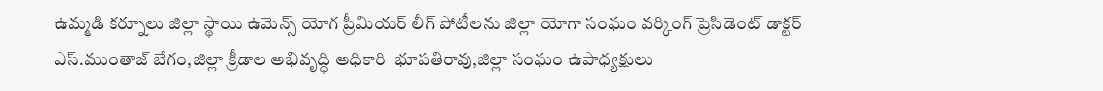ఉమ్మడి కర్నూలు జిల్లా స్థాయి ఉమెన్స్ యోగ ప్రీమియర్ లీగ్ పోటీలను జిల్లా యోగా సంఘం వర్కింగ్ ప్రెసిడెంట్ డాక్టర్ ఎస్.ముంతాజ్ బేగం,జిల్లా క్రీడాల అభివృద్ధి అధికారి  భూపతిరావు,జిల్లా సంఘం ఉపాధ్యక్షులు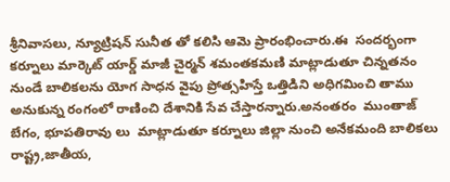శ్రీనివాసలు, న్యూట్రిషన్ సునీత తో కలిసి ఆమె ప్రారంభించారు.ఈ  సందర్భంగా కర్నూలు మార్కెట్ యార్డ్ మాజీ చైర్మన్ శమంతకమణి మాట్లాడుతూ చిన్నతనం నుండే బాలికలను యోగ సాధన వైపు ప్రోత్సహిస్తే ఒత్తిడిని అధిగమించి తాము అనుకున్న రంగంలో రాణించి దేశానికి సేవ చేస్తారన్నారు.అనంతరం  ముంతాజ్ బేగం, భూపతిరావు లు  మాట్లాడుతూ కర్నూలు జిల్లా నుంచి అనేకమంది బాలికలు రాష్ట్ర,జాతీయ,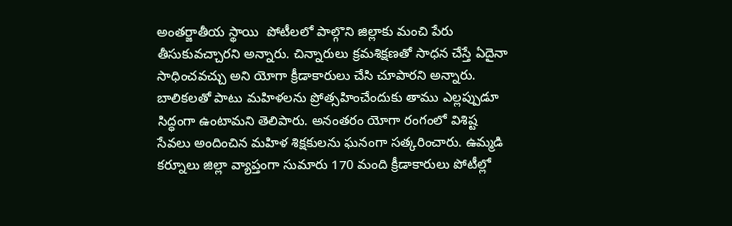అంతర్జాతీయ స్థాయి  పోటీలలో పాల్గొని జిల్లాకు మంచి పేరు తీసుకువచ్చారని అన్నారు. చిన్నారులు క్రమశిక్షణతో సాధన చేస్తే ఏదైనా సాధించవచ్చు అని యోగా క్రీడాకారులు చేసి చూపారని అన్నారు. బాలికలతో పాటు మహిళలను ప్రోత్సహించేందుకు తాము ఎల్లప్పుడూ సిద్ధంగా ఉంటామని తెలిపారు. అనంతరం యోగా రంగంలో విశిష్ట సేవలు అందించిన మహిళ శిక్షకులను ఘనంగా సత్కరించారు. ఉమ్మడి కర్నూలు జిల్లా వ్యాప్తంగా సుమారు 170 మంది క్రీడాకారులు పోటీల్లో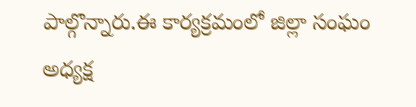పాల్గొన్నారు.ఈ కార్యక్రమంలో జిల్లా సంఘం అధ్యక్ష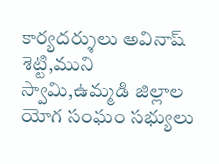కార్యదర్శులు అవినాష్ శెట్టి,ముని స్వామి,ఉమ్మడి జిల్లాల యోగ సంఘం సభ్యులు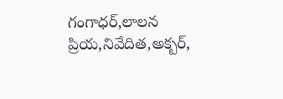గంగాధర్,లాలన ప్రియ,నివేదిత,అక్బర్,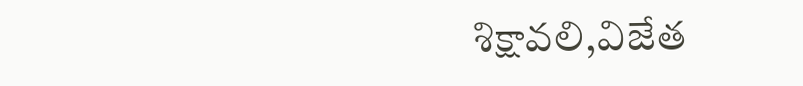శిక్షావలి,విజేత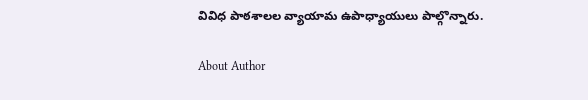వివిధ పాఠశాలల వ్యాయామ ఉపాధ్యాయులు పాల్గొన్నారు.

About Author